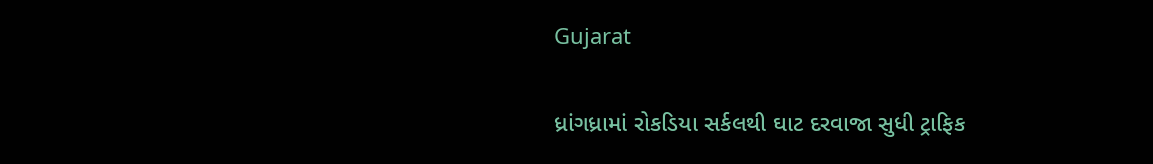Gujarat

ધ્રાંગધ્રામાં રોકડિયા સર્કલથી ઘાટ દરવાજા સુધી ટ્રાફિક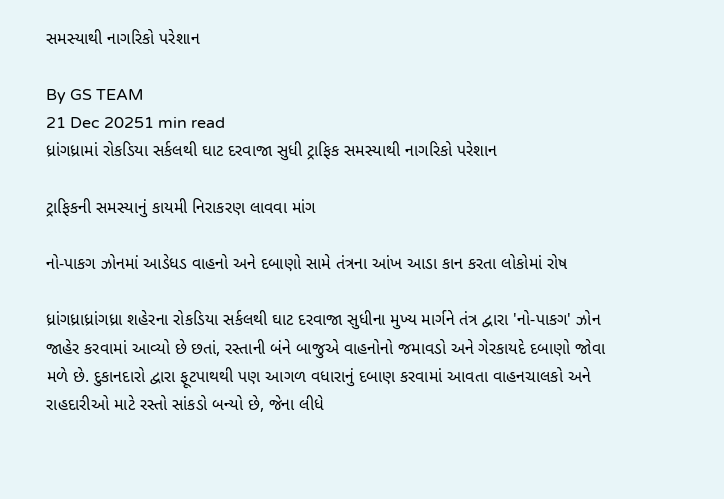સમસ્યાથી નાગરિકો પરેશાન

By GS TEAM
21 Dec 20251 min read
ધ્રાંગધ્રામાં રોકડિયા સર્કલથી ઘાટ દરવાજા સુધી ટ્રાફિક સમસ્યાથી નાગરિકો પરેશાન

ટ્રાફિકની સમસ્યાનું કાયમી નિરાકરણ લાવવા માંગ

નો-પાકગ ઝોનમાં આડેધડ વાહનો અને દબાણો સામે તંત્રના આંખ આડા કાન કરતા લોકોમાં રોષ

ધ્રાંગધ્રાધ્રાંગધ્રા શહેરના રોકડિયા સર્કલથી ઘાટ દરવાજા સુધીના મુખ્ય માર્ગને તંત્ર દ્વારા 'નો-પાકગ' ઝોન જાહેર કરવામાં આવ્યો છે છતાં, રસ્તાની બંને બાજુએ વાહનોનો જમાવડો અને ગેરકાયદે દબાણો જોવા મળે છે. દુકાનદારો દ્વારા ફૂટપાથથી પણ આગળ વધારાનું દબાણ કરવામાં આવતા વાહનચાલકો અને રાહદારીઓ માટે રસ્તો સાંકડો બન્યો છે, જેના લીધે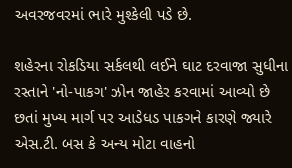અવરજવરમાં ભારે મુશ્કેલી પડે છે.

શહેરના રોકડિયા સર્કલથી લઈને ઘાટ દરવાજા સુધીના રસ્તાને 'નો-પાકગ' ઝોન જાહેર કરવામાં આવ્યો છે છતાં મુખ્ય માર્ગ પર આડેધડ પાકગને કારણે જ્યારે એસ.ટી. બસ કે અન્ય મોટા વાહનો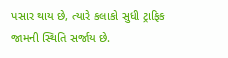પસાર થાય છે, ત્યારે કલાકો સુધી ટ્રાફિક જામની સ્થિતિ સર્જાય છે.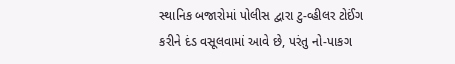સ્થાનિક બજારોમાં પોલીસ દ્વારા ટુ-વ્હીલર ટોઈંગ કરીને દંડ વસૂલવામાં આવે છે, પરંતુ નો-પાકગ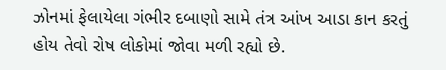ઝોનમાં ફેલાયેલા ગંભીર દબાણો સામે તંત્ર આંખ આડા કાન કરતું હોય તેવો રોષ લોકોમાં જોવા મળી રહ્યો છે.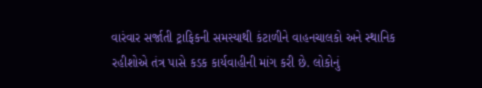વારંવાર સર્જાતી ટ્રાફિકની સમસ્યાથી કંટાળીને વાહનચાલકો અને સ્થાનિક રહીશોએ તંત્ર પાસે કડક કાર્યવાહીની માંગ કરી છે. લોકોનું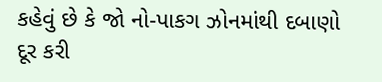કહેવું છે કે જો નો-પાકગ ઝોનમાંથી દબાણો દૂર કરી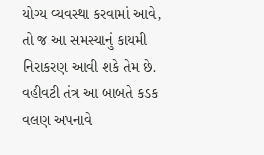યોગ્ય વ્યવસ્થા કરવામાં આવે, તો જ આ સમસ્યાનું કાયમી નિરાકરણ આવી શકે તેમ છે. વહીવટી તંત્ર આ બાબતે કડક વલણ અપનાવે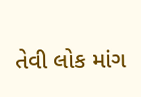તેવી લોક માંગ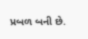પ્રબળ બની છે.